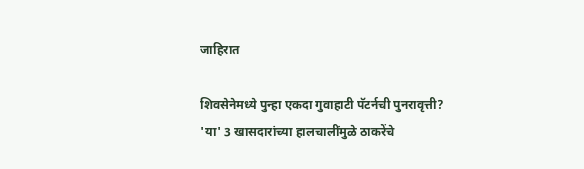जाहिरात

शिवसेनेमध्ये पुन्हा एकदा गुवाहाटी पॅटर्नची पुनरावृत्ती? 'या' 3 खासदारांच्या हालचालींमुळे ठाकरेंचे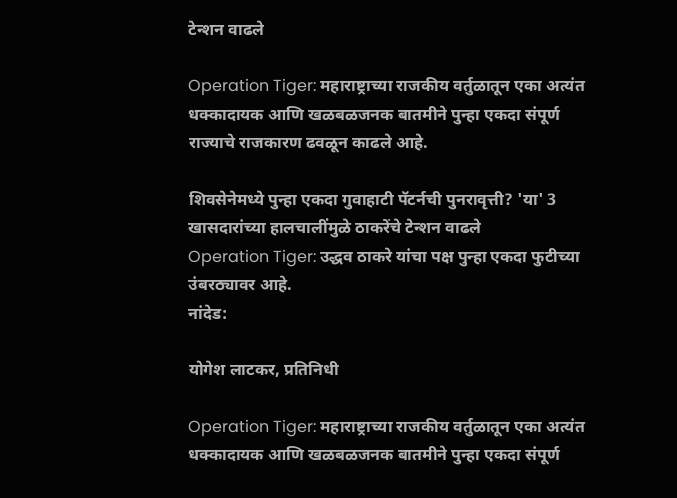टेन्शन वाढले

Operation Tiger: महाराष्ट्राच्या राजकीय वर्तुळातून एका अत्यंत धक्कादायक आणि खळबळजनक बातमीने पुन्हा एकदा संपूर्ण राज्याचे राजकारण ढवळून काढले आहे.

शिवसेनेमध्ये पुन्हा एकदा गुवाहाटी पॅटर्नची पुनरावृत्ती? 'या' 3 खासदारांच्या हालचालींमुळे ठाकरेंचे टेन्शन वाढले
Operation Tiger: उद्धव ठाकरे यांचा पक्ष पुन्हा एकदा फुटीच्या उंबरठ्यावर आहे.
नांदेड:

योगेश लाटकर, प्रतिनिधी

Operation Tiger: महाराष्ट्राच्या राजकीय वर्तुळातून एका अत्यंत धक्कादायक आणि खळबळजनक बातमीने पुन्हा एकदा संपूर्ण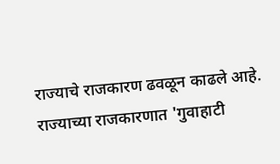राज्याचे राजकारण ढवळून काढले आहे. राज्याच्या राजकारणात 'गुवाहाटी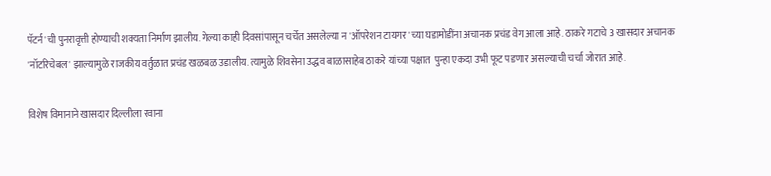पॅटर्न'ची पुनरावृत्ती होण्याची शक्यता निर्माण झालीय. गेल्या काही दिवसांपासून चर्चेत असलेल्या न 'ऑपरेशन टायगर'च्या घडामोडींना अचानक प्रचंड वेग आला आहे. ठाकरे गटाचे 3 खासदार अचानक 'नॉटरिचेबल' झाल्यामुळे राजकीय वर्तुळात प्रचंड खळबळ उडालीय. त्यामुळे शिवसेना उद्धव बाळासाहेब ठाकरे यांच्या पक्षात  पुन्हा एकदा उभी फूट पडणार असल्याची चर्चा जोरात आहे.

विशेष विमानाने खासदार दिल्लीला रवाना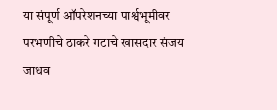या संपूर्ण ऑपरेशनच्या पार्श्वभूमीवर परभणीचे ठाकरे गटाचे खासदार संजय जाधव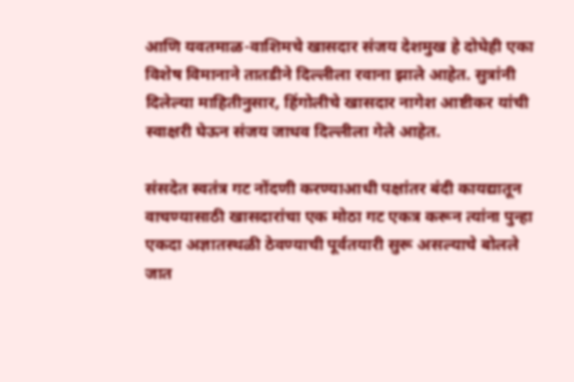आणि यवतमाळ-वाशिमचे खासदार संजय देशमुख हे दोघेही एका विशेष विमानाने तातडीने दिल्लीला रवाना झाले आहेत. सुत्रांनी दिलेल्या माहितीनुसार, हिंगोलीचे खासदार नागेश आष्टीकर यांची स्वाक्षरी घेऊन संजय जाधव दिल्लीला गेले आहेत.

संसदेत स्वतंत्र गट नोंदणी करण्याआधी पक्षांतर बंदी कायद्यातून वाचण्यासाठी खासदारांचा एक मोठा गट एकत्र करून त्यांना पुन्हा एकदा अज्ञातस्थळी ठेवण्याची पूर्वतयारी सुरू असल्याचे बोलले जात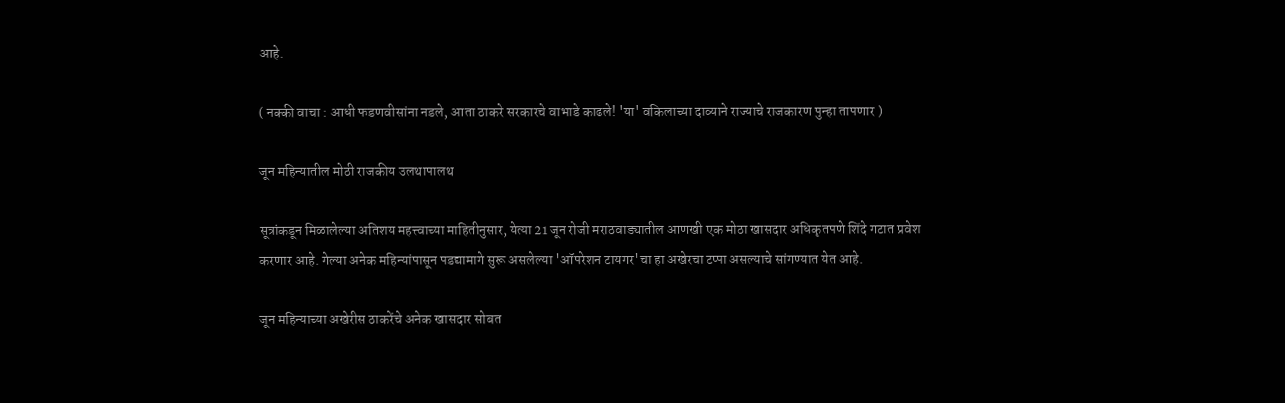आहे.

( नक्की वाचा : आधी फडणवीसांना नडले, आता ठाकरे सरकारचे वाभाडे काढले! 'या' वकिलाच्या दाव्याने राज्याचे राजकारण पुन्हा तापणार )

जून महिन्यातील मोठी राजकीय उलथापालथ

सूत्रांकडून मिळालेल्या अतिशय महत्त्वाच्या माहितीनुसार, येत्या 21 जून रोजी मराठवाड्यातील आणखी एक मोठा खासदार अधिकृतपणे शिंदे गटात प्रवेश करणार आहे. गेल्या अनेक महिन्यांपासून पडद्यामागे सुरू असलेल्या 'ऑपरेशन टायगर'चा हा अखेरचा टप्पा असल्याचे सांगण्यात येत आहे.

जून महिन्याच्या अखेरीस ठाकरेंचे अनेक खासदार सोबत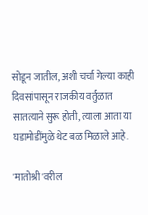सोडून जातील, अशी चर्चा गेल्या काही दिवसांपासून राजकीय वर्तुळात सातत्याने सुरू होती, त्याला आता या घडामोडींमुळे थेट बळ मिळाले आहे.

'मातोश्री'वरील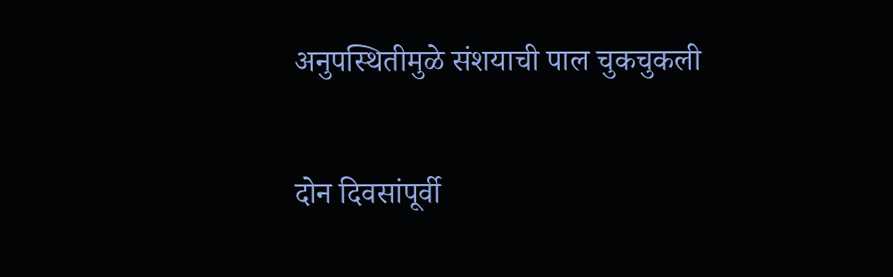अनुपस्थितीमुळे संशयाची पाल चुकचुकली

दोन दिवसांपूर्वी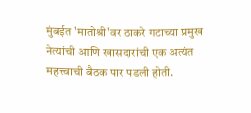मुंबईत 'मातोश्री'वर ठाकरे गटाच्या प्रमुख नेत्यांची आणि खासदारांची एक अत्यंत महत्त्वाची बैठक पार पडली होती.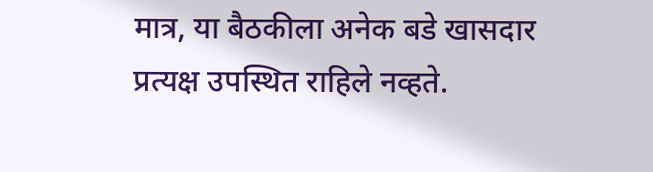मात्र, या बैठकीला अनेक बडे खासदार प्रत्यक्ष उपस्थित राहिले नव्हते.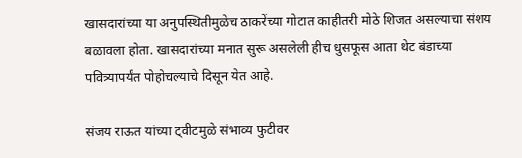खासदारांच्या या अनुपस्थितीमुळेच ठाकरेंच्या गोटात काहीतरी मोठे शिजत असल्याचा संशय बळावला होता. खासदारांच्या मनात सुरू असलेली हीच धुसफूस आता थेट बंडाच्या पवित्र्यापर्यंत पोहोचल्याचे दिसून येत आहे.

संजय राऊत यांच्या ट्वीटमुळे संभाव्य फुटीवर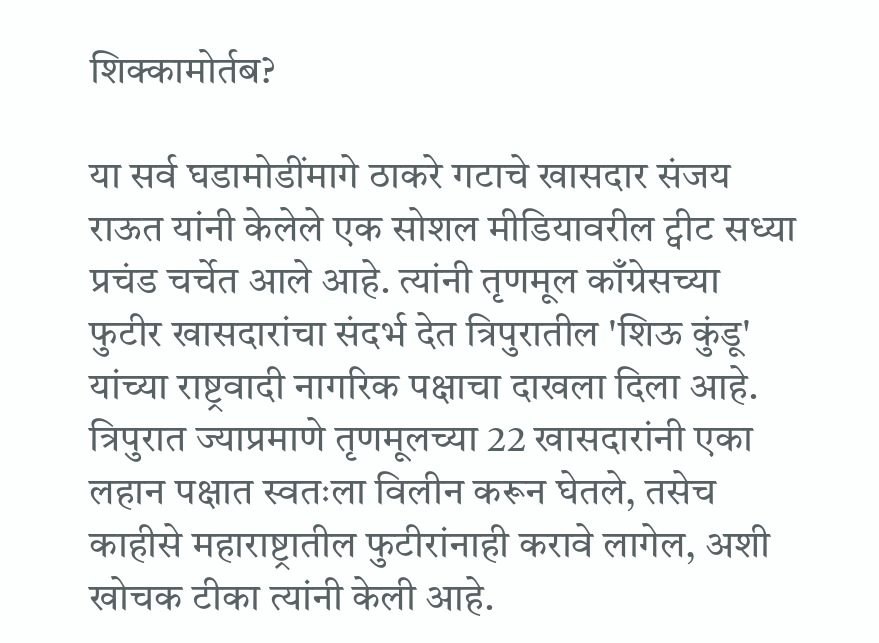शिक्कामोर्तब?

या सर्व घडामोडींमागे ठाकरे गटाचे खासदार संजय राऊत यांनी केलेले एक सोशल मीडियावरील ट्वीट सध्या प्रचंड चर्चेत आले आहे. त्यांनी तृणमूल काँग्रेसच्या फुटीर खासदारांचा संदर्भ देत त्रिपुरातील 'शिऊ कुंडू' यांच्या राष्ट्रवादी नागरिक पक्षाचा दाखला दिला आहे. त्रिपुरात ज्याप्रमाणे तृणमूलच्या 22 खासदारांनी एका लहान पक्षात स्वतःला विलीन करून घेतले, तसेच काहीसे महाराष्ट्रातील फुटीरांनाही करावे लागेल, अशी खोचक टीका त्यांनी केली आहे.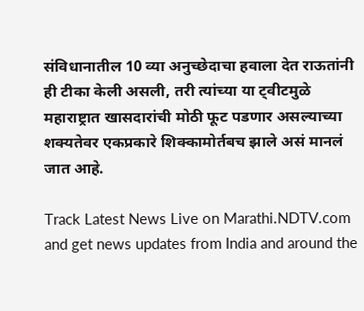संविधानातील 10 व्या अनुच्छेदाचा हवाला देत राऊतांनी ही टीका केली असली, तरी त्यांच्या या ट्वीटमुळे महाराष्ट्रात खासदारांची मोठी फूट पडणार असल्याच्या शक्यतेवर एकप्रकारे शिक्कामोर्तबच झाले असं मानलं जात आहे.

Track Latest News Live on Marathi.NDTV.com and get news updates from India and around the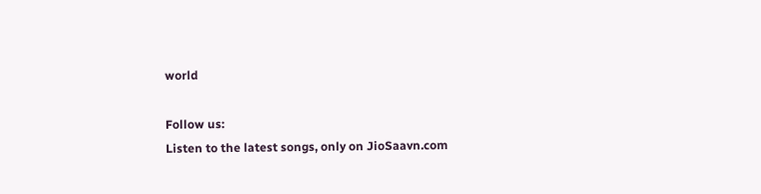world

Follow us:
Listen to the latest songs, only on JioSaavn.com